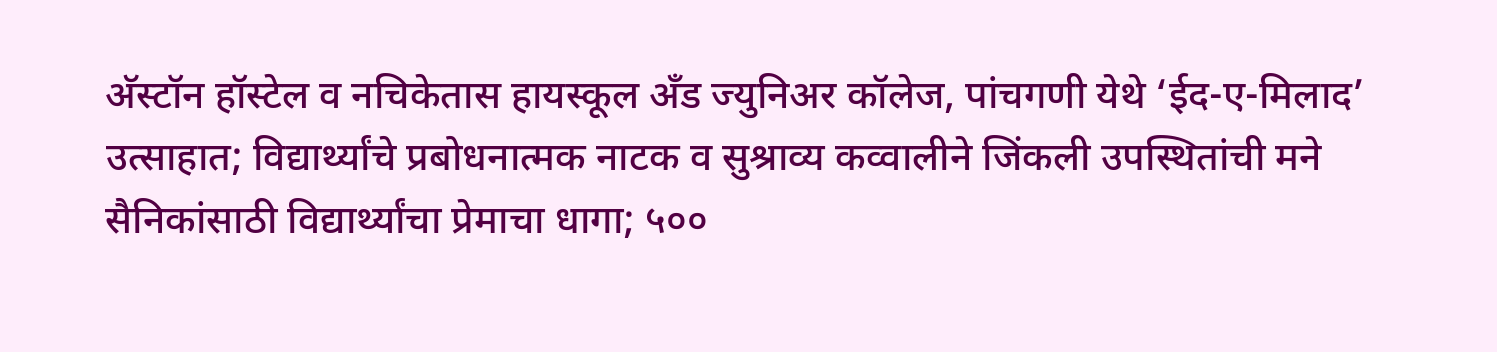अ‍ॅस्टॉन हॉस्टेल व नचिकेतास हायस्कूल अँड ज्युनिअर कॉलेज, पांचगणी येथे ‘ईद-ए-मिलाद’ उत्साहात; विद्यार्थ्यांचे प्रबोधनात्मक नाटक व सुश्राव्य कव्वालीने जिंकली उपस्थितांची मने सैनिकांसाठी विद्यार्थ्यांचा प्रेमाचा धागा; ५००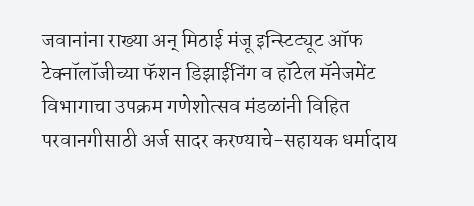जवानांना राख्या अन् मिठाई मंजू इन्स्टिट्यूट ऑफ टेक्नॉलॉजीच्या फॅशन डिझाईनिंग व हॉटेल मॅनेजमेंट विभागाचा उपक्रम गणेशोत्सव मंडळांनी विहित परवानगीसाठी अर्ज सादर करण्याचे-सहायक धर्मादाय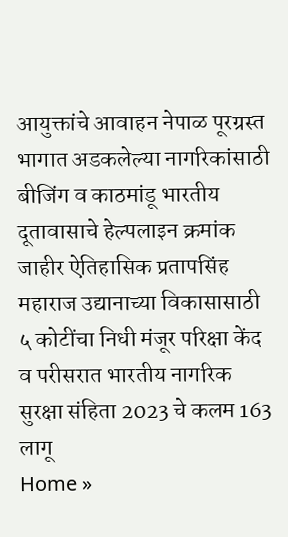आयुक्तांचे आवाहन नेपाळ पूरग्रस्त भागात अडकलेल्या नागरिकांसाठी बीजिंग व काठमांडू भारतीय दूतावासाचे हेल्पलाइन क्रमांक जाहीर ऐतिहासिक प्रतापसिंह महाराज उद्यानाच्या विकासासाठी ५ कोटींचा निधी मंजूर परिक्षा केंद व परीसरात भारतीय नागरिक सुरक्षा संहिता 2023 चे कलम 163 लागू
Home »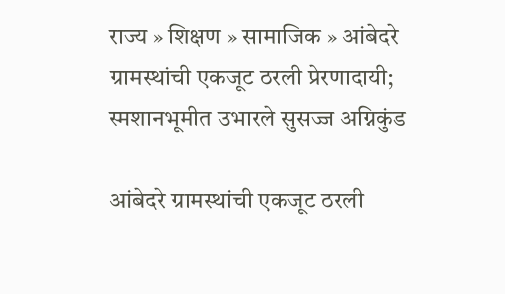राज्य » शिक्षण » सामाजिक » आंबेदरे ग्रामस्थांची एकजूट ठरली प्रेरणादायी; स्मशानभूमीत उभारले सुसज्ज अग्निकुंड

आंबेदरे ग्रामस्थांची एकजूट ठरली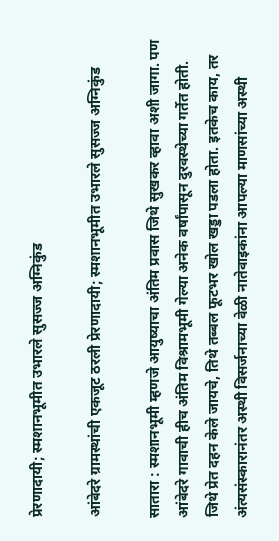प्रेरणादायी; स्मशानभूमीत उभारले सुसज्ज अग्निकुंड

आंबेदरे ग्रामस्थांची एकजूट ठरली प्रेरणादायी; स्मशानभूमीत उभारले सुसज्ज अग्निकुंड

सातारा : स्मशानभूमी म्हणजे आयुष्याचा अंतिम प्रवास जिथे सुखकर व्हावा अशी जागा. पण आंबेदरे गावाची हीच अंतिम विश्रामभूमी गेल्या अनेक वर्षांपासून दुरवस्थेच्या गर्तेत होती. जिथे प्रेत दहन केले जायचे, तिथे तब्बल फूटभर खोल खड्डा पडला होता. इतकेच काय, तर अंत्यसंस्कारानंतर अस्थी विसर्जनाच्या वेळी नातेवाइकांना आपल्या माणसांच्या अस्थी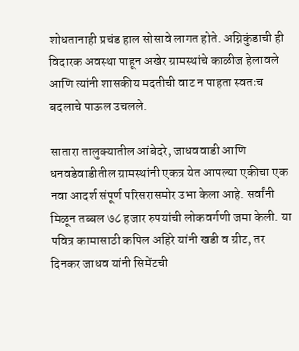शोधतानाही प्रचंड हाल सोसावे लागत होते. अग्निकुंडाची ही विदारक अवस्था पाहून अखेर ग्रामस्थांचे काळीज हेलावले आणि त्यांनी शासकीय मदतीची वाट न पाहता स्वतःच बदलाचे पाऊल उचलले.

सातारा तालुक्यातील आंबेदरे, जाधववाडी आणि धनवडेवाडीतील ग्रामस्थांनी एकत्र येत आपल्या एकीचा एक नवा आदर्श संपूर्ण परिसरासमोर उभा केला आहे. सर्वांनी मिळून तब्बल ७८ हजार रुपयांची लोकवर्गणी जमा केली. या पवित्र कामासाठी कपिल अहिरे यांनी खडी व ग्रीट, तर दिनकर जाधव यांनी सिमेंटची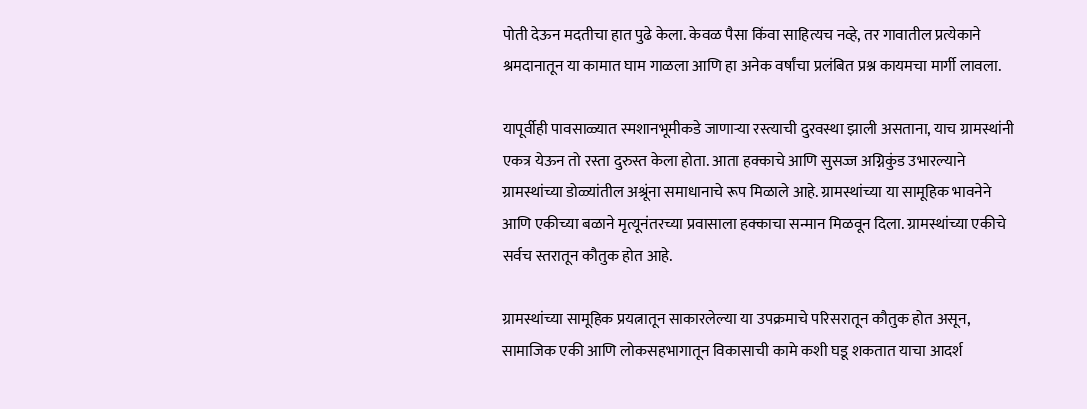पोती देऊन मदतीचा हात पुढे केला. केवळ पैसा किंवा साहित्यच नव्हे, तर गावातील प्रत्येकाने श्रमदानातून या कामात घाम गाळला आणि हा अनेक वर्षांचा प्रलंबित प्रश्न कायमचा मार्गी लावला.

यापूर्वीही पावसाळ्यात स्मशानभूमीकडे जाणाऱ्या रस्त्याची दुरवस्था झाली असताना, याच ग्रामस्थांनी एकत्र येऊन तो रस्ता दुरुस्त केला होता. आता हक्काचे आणि सुसज्ज अग्निकुंड उभारल्याने ग्रामस्थांच्या डोळ्यांतील अश्रूंना समाधानाचे रूप मिळाले आहे. ग्रामस्थांच्या या सामूहिक भावनेने आणि एकीच्या बळाने मृत्यूनंतरच्या प्रवासाला हक्काचा सन्मान मिळवून दिला. ग्रामस्थांच्या एकीचे सर्वच स्तरातून कौतुक होत आहे.

ग्रामस्थांच्या सामूहिक प्रयत्नातून साकारलेल्या या उपक्रमाचे परिसरातून कौतुक होत असून, सामाजिक एकी आणि लोकसहभागातून विकासाची कामे कशी घडू शकतात याचा आदर्श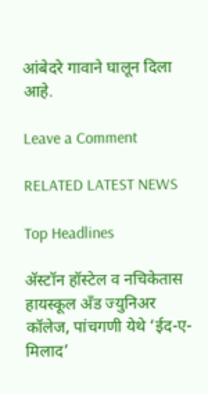आंबेदरे गावाने घालून दिला आहे.

Leave a Comment

RELATED LATEST NEWS

Top Headlines

अ‍ॅस्टॉन हॉस्टेल व नचिकेतास हायस्कूल अँड ज्युनिअर कॉलेज, पांचगणी येथे ‘ईद-ए-मिलाद’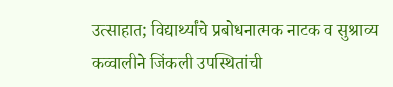उत्साहात; विद्यार्थ्यांचे प्रबोधनात्मक नाटक व सुश्राव्य कव्वालीने जिंकली उपस्थितांची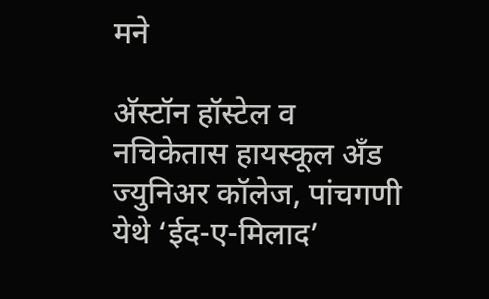मने

अ‍ॅस्टॉन हॉस्टेल व नचिकेतास हायस्कूल अँड ज्युनिअर कॉलेज, पांचगणी येथे ‘ईद-ए-मिलाद’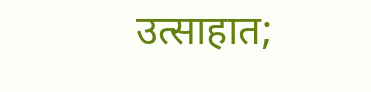उत्साहात;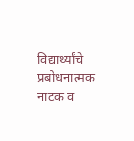विद्यार्थ्यांचे प्रबोधनात्मक नाटक व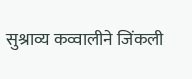सुश्राव्य कव्वालीने जिंकली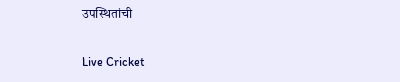उपस्थितांची

Live Cricket